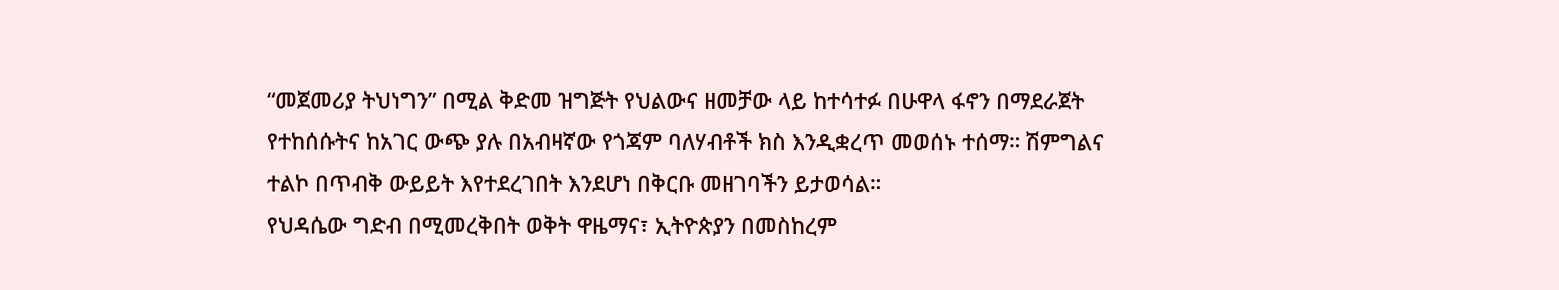“መጀመሪያ ትህነግን” በሚል ቅድመ ዝግጅት የህልውና ዘመቻው ላይ ከተሳተፉ በሁዋላ ፋኖን በማደራጀት የተከሰሱትና ከአገር ውጭ ያሉ በአብዛኛው የጎጃም ባለሃብቶች ክስ እንዲቋረጥ መወሰኑ ተሰማ። ሽምግልና ተልኮ በጥብቅ ውይይት እየተደረገበት እንደሆነ በቅርቡ መዘገባችን ይታወሳል።
የህዳሴው ግድብ በሚመረቅበት ወቅት ዋዜማና፣ ኢትዮጵያን በመስከረም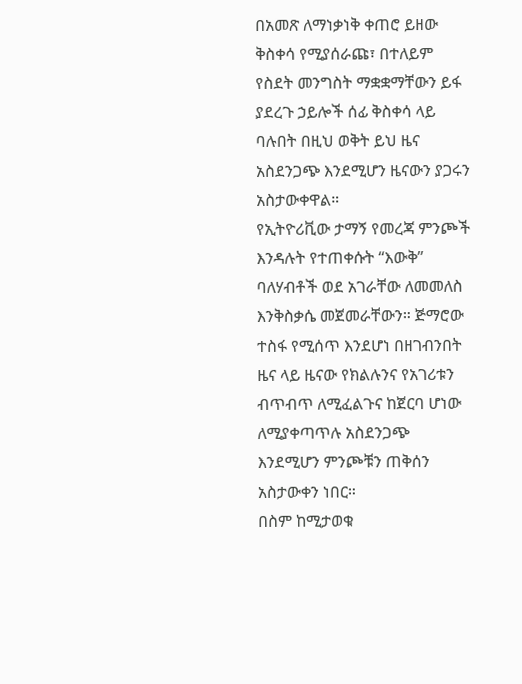በአመጽ ለማነቃነቅ ቀጠሮ ይዘው ቅስቀሳ የሚያሰራጩ፣ በተለይም የስደት መንግስት ማቋቋማቸውን ይፋ ያደረጉ ኃይሎች ሰፊ ቅስቀሳ ላይ ባሉበት በዚህ ወቅት ይህ ዜና አስደንጋጭ እንደሚሆን ዜናውን ያጋሩን አስታውቀዋል።
የኢትዮሪቪው ታማኝ የመረጃ ምንጮች እንዳሉት የተጠቀሱት “እውቅ” ባለሃብቶች ወደ አገራቸው ለመመለስ እንቅስቃሴ መጀመራቸውን። ጅማሮው ተስፋ የሚሰጥ እንደሆነ በዘገብንበት ዜና ላይ ዜናው የክልሉንና የአገሪቱን ብጥብጥ ለሚፈልጉና ከጀርባ ሆነው ለሚያቀጣጥሉ አስደንጋጭ እንደሚሆን ምንጮቹን ጠቅሰን አስታውቀን ነበር።
በስም ከሚታወቁ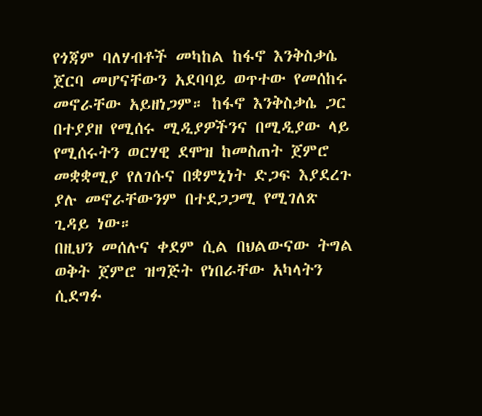የጎጃም ባለሃብቶች መካከል ከፋኖ እንቅስቃሴ ጀርባ መሆናቸውን አደባባይ ወጥተው የመሰከሩ መኖራቸው አይዘነጋም። ከፋኖ እንቅስቃሴ ጋር በተያያዘ የሚሰሩ ሚዲያዎችንና በሚዲያው ላይ የሚሰሩትን ወርሃዊ ደሞዝ ከመስጠት ጀምሮ መቋቋሚያ የለገሱና በቋምኒነት ድጋፍ እያደረጉ ያሉ መኖራቸውንም በተደጋጋሚ የሚገለጽ ጊዳይ ነው።
በዚህን መሰሉና ቀደም ሲል በህልውናው ትግል ወቅት ጀምሮ ዝግጅት የነበራቸው አካላትን ሲደግፉ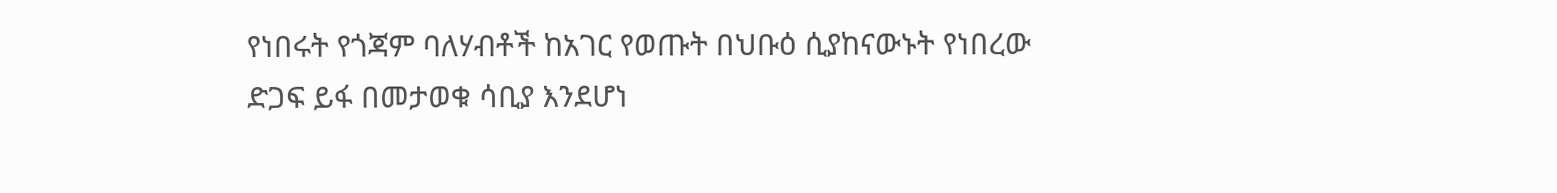የነበሩት የጎጃም ባለሃብቶች ከአገር የወጡት በህቡዕ ሲያከናውኑት የነበረው ድጋፍ ይፋ በመታወቁ ሳቢያ እንደሆነ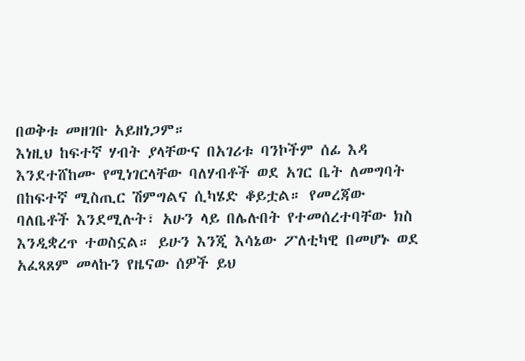በወቅቱ መዘገቡ አይዘነጋም።
እነዚህ ከፍተኛ ሃብት ያላቸውና በአገሪቱ ባንኮችም ሰፊ እዳ እንደተሸከሙ የሚነገርላቸው ባለሃብቶች ወደ አገር ቤት ለመግባት በከፍተኛ ሚስጢር ሽምግልና ሲካሄድ ቆይቷል። የመረጃው ባለቤቶች እንደሚሉት፣ አሁን ላይ በሌሉበት የተመሰረተባቸው ክስ እንዲቋረጥ ተወስኗል። ይሁን እንጂ እሳኔው ፖለቲካዊ በመሆኑ ወደ አፈጻጸም መላኩን የዜናው ሰዎች ይህ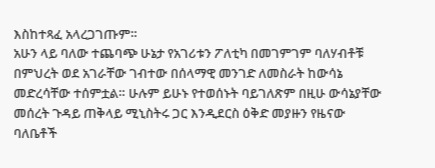እስከተጻፈ አላረጋገጡም።
አሁን ላይ ባለው ተጨባጭ ሁኔታ የአገሪቱን ፖለቲካ በመገምገም ባለሃብቶቹ በምህረት ወደ አገራቸው ገብተው በሰላማዊ መንገድ ለመስራት ከውሳኔ መድረሳቸው ተሰምቷል። ሁሉም ይሁኑ የተወሰኑት ባይገለጽም በዚሁ ውሳኔያቸው መሰረት ጉዳይ ጠቅላይ ሚኒስትሩ ጋር እንዲደርስ ዕቅድ መያዙን የዜናው ባለቤቶች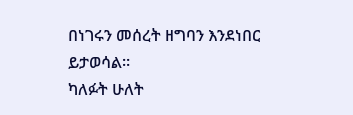በነገሩን መሰረት ዘግባን እንደነበር ይታወሳል።
ካለፉት ሁለት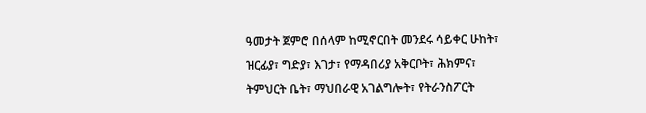ዓመታት ጀምሮ በሰላም ከሚኖርበት መንደሩ ሳይቀር ሁከት፣ ዝርፊያ፣ ግድያ፣ እገታ፣ የማዳበሪያ አቅርቦት፣ ሕክምና፣ ትምህርት ቤት፣ ማህበራዊ አገልግሎት፣ የትራንስፖርት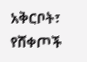አቅርቦት፣ የሸቀጦች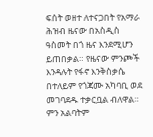ፍሰት ወዘተ ለተናጋበት የአማራ ሕዝብ ዜናው በአስዲስ ዓስመት በጎ ዜና እንደሚሆን ይጠበቃል። የዜናው ምንጮች እንዳሉት የፋኖ እንቅስቃሴ በተለይም የጎጃሙ አካባቢ ወደ መገባደዱ ተቃርቧል ብለዋል። ምን አልባትም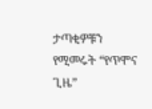ታጣቂዎቹን የሚመሩት “የጥሞና ጊዜ”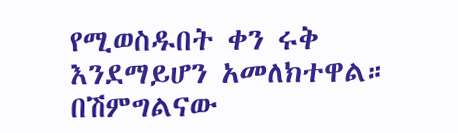የሚወስዱበት ቀን ሩቅ እንደማይሆን አመለክተዋል።
በሽምግልናው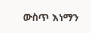ውስጥ እነማን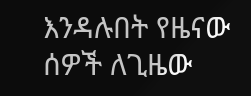እንዳሉበት የዜናው ሰዎች ለጊዜው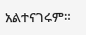አልተናገሩም።